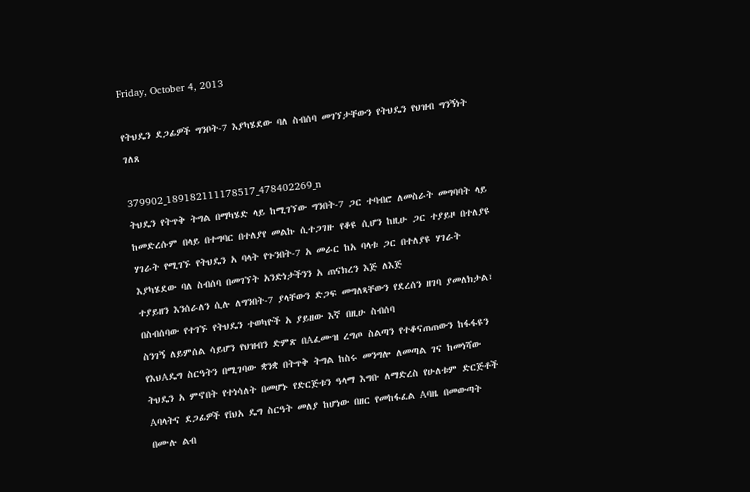Friday, October 4, 2013

የትህዴን ደጋፊዎች ግንቦት-7 እያካሄደው ባለ ስብሰባ መገኘታቸውን የትህዴን የህዝብ ግንኝነት ገለጸ

379902_189182111178517_478402269_n
ትህዴን የትጥቅ ትግል በማካሄድ ላይ ከሚገኘው ግንበት-7 ጋር ተባብሮ ለመስራት መግባባት ላይ ከመድረሱም በላይ በተግባር በተለያየ መልኩ ሲተጋገዙ የቆዩ ሲሆን ከዚሁ ጋር ተያይዞ በተለያዩ ሃገራት የሚገኙ የትህዴን አ ባላት የጉንበት-7 አ መራር ከአ ባላቱ ጋር በተለያዩ ሃገራት እያካሄደው ባለ ስብሰባ በመገኘት አንድነታችንን አ ጠናክረን እጅ ለእጅ
ተያይዘን እንሰራለን ሲሉ ለግንበት-7 ያላቸውን ድጋፍ መግለጻቸውን የደረሰን ዘገባ ያመለክታል፣ በስብሰባው የተገኙ የትህዴን ተወካዮች አ ያይዘው እኛ በዚሁ ስብሰባ
ስንገኝ ለይምሰል ሳይሆን የህዝብን ድምጽ በAፈሙዝ ረግጦ ስልጣን የተቆናጠጠውን ከፋፋዩን የእህAዴግ ስርዓትን በሚገባው ቋንቋ በትጥቅ ትግል ከስሩ መንግሎ ለመጣል ገና ከመነሻው ትህዴን አ ምኖበት የተነሳለት በመሆኑ የድርጅቱን ዓላማ እግቡ ለማድረስ የሁለቱም ድርጅቶች Aባላትና ደጋፊዎች የIህአ ዴግ ስርዓት መለያ ከሆነው በዘር የመከፋፈል Aባዜ በመውጣት በሙሉ ልብ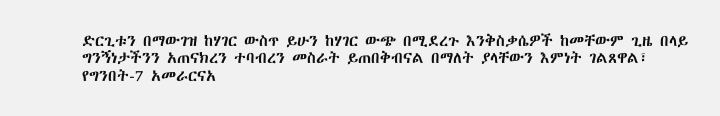ድርጊቱን በማውገዝ ከሃገር ውስጥ ይሁን ከሃገር ውጭ በሚደረጉ እንቅስቃሴዎች ከመቸውም ጊዜ በላይ ግንኝነታችንን አጠናክረን ተባብረን መስራት ይጠበቅብናል በማለት ያላቸውን እምነት ገልጸዋል፣ የግንበት-7 አመራርናአ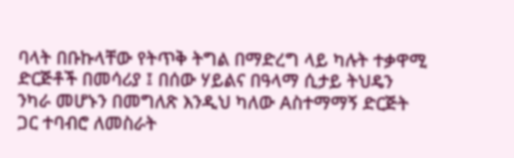ባላት በቡኩላቸው የትጥቅ ትግል በማድረግ ላይ ካሉት ተቃዋሚ ድርጅቶች በመሳሪያ ፤ በሰው ሃይልና በዓላማ ሲታይ ትህዴን ንካራ መሆኑን በመግለጽ እንዲህ ካለው Aስተማማኝ ድርጅት ጋር ተባብሮ ለመስራት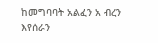ከመግባባት አልፈን አ ብረን እየሰራን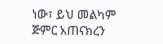ነው፣ ይህ መልካም ጅምር አጠናክረን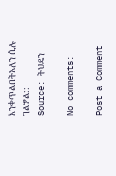እንቀጥልበትአለን ሲሉ ገልፇል::
Source: ትህዴን

No comments:

Post a Comment